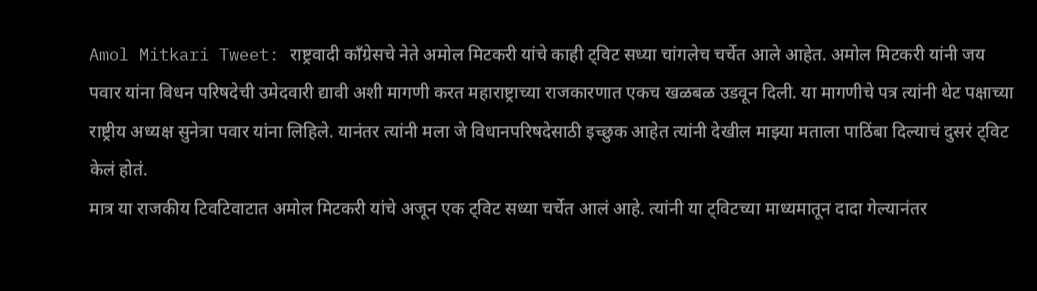Amol Mitkari Tweet: राष्ट्रवादी काँग्रेसचे नेते अमोल मिटकरी यांचे काही ट्विट सध्या चांगलेच चर्चेत आले आहेत. अमोल मिटकरी यांनी जय पवार यांना विधन परिषदेची उमेदवारी द्यावी अशी मागणी करत महाराष्ट्राच्या राजकारणात एकच खळबळ उडवून दिली. या मागणीचे पत्र त्यांनी थेट पक्षाच्या राष्ट्रीय अध्यक्ष सुनेत्रा पवार यांना लिहिले. यानंतर त्यांनी मला जे विधानपरिषदेसाठी इच्छुक आहेत त्यांनी देखील माझ्या मताला पाठिंबा दिल्याचं दुसरं ट्विट केलं होतं.
मात्र या राजकीय टिवटिवाटात अमोल मिटकरी यांचे अजून एक ट्विट सध्या चर्चेत आलं आहे. त्यांनी या ट्विटच्या माध्यमातून दादा गेल्यानंतर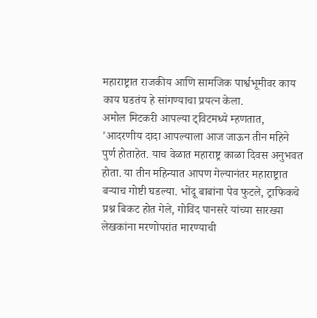महाराष्ट्रात राजकीय आणि सामजिक पार्श्वभूमीवर काय काय घडतंय हे सांगण्याचा प्रयत्न केला.
अमोल मिटकरी आपल्या ट्विटमध्ये म्हणतात, 'आदरणीय दादा आपल्याला आज जाऊन तीन महिने पुर्ण होताहेत. याच वेळात महाराष्ट्र काळा दिवस अनुभवत होता. या तीन महिन्यात आपण गेल्यानंतर महाराष्ट्रात बऱ्याच गोष्टी घडल्या. भोंदू बाबांना पेव फुटले, ट्राफिकचे प्रश्न बिकट होत गेले, गोविंद पानसरे यांच्या सारख्या लेखकांना मरणोपरांत मारण्याची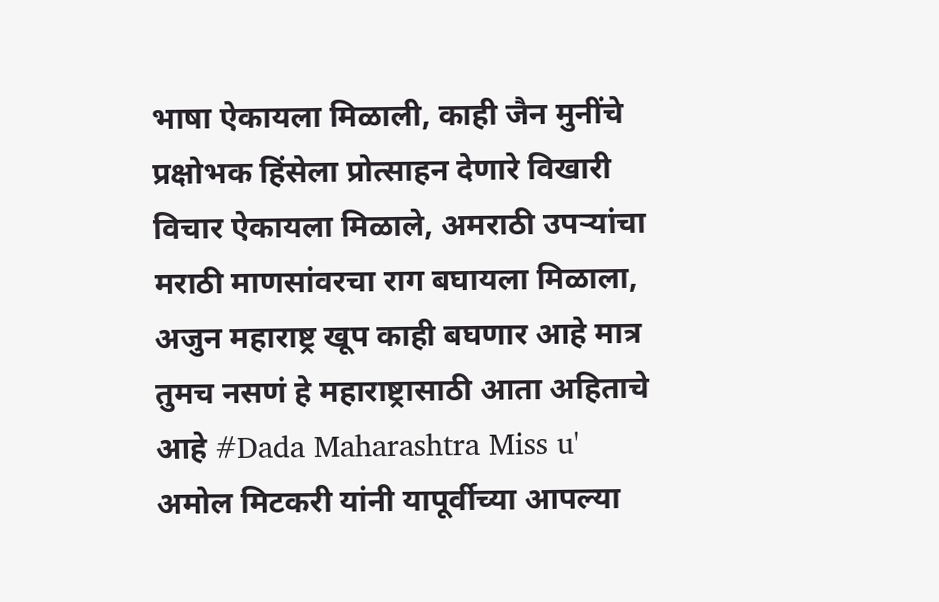भाषा ऐकायला मिळाली, काही जैन मुनींचे प्रक्षोभक हिंसेला प्रोत्साहन देणारे विखारी विचार ऐकायला मिळाले, अमराठी उपऱ्यांचा मराठी माणसांवरचा राग बघायला मिळाला, अजुन महाराष्ट्र खूप काही बघणार आहे मात्र तुमच नसणं हे महाराष्ट्रासाठी आता अहिताचे आहे #Dada Maharashtra Miss u'
अमोल मिटकरी यांनी यापूर्वीच्या आपल्या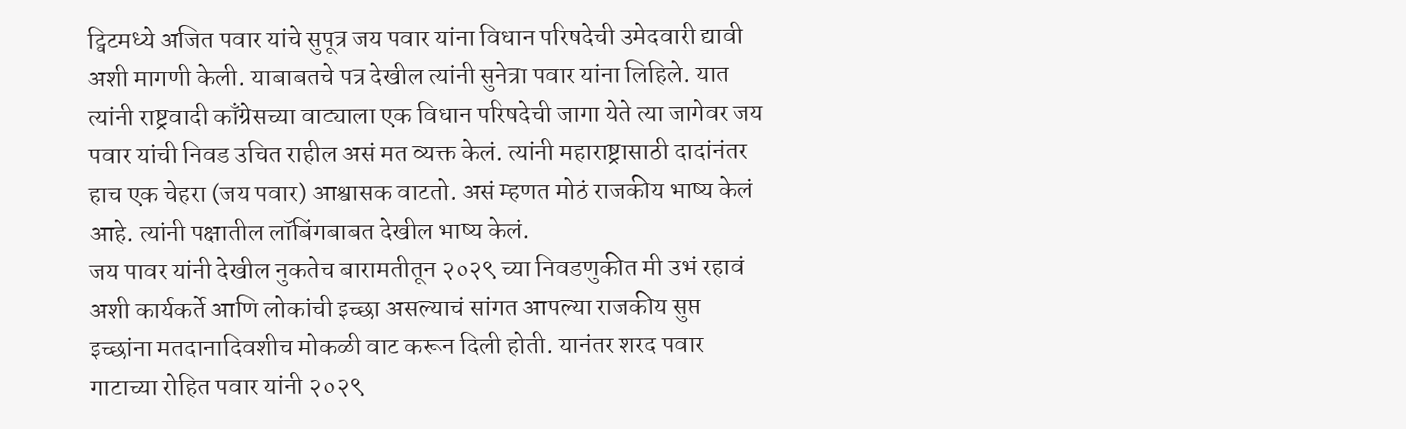ट्विटमध्ये अजित पवार यांचे सुपूत्र जय पवार यांना विधान परिषदेची उमेदवारी द्यावी अशी मागणी केली. याबाबतचे पत्र देखील त्यांनी सुनेत्रा पवार यांना लिहिले. यात त्यांनी राष्ट्रवादी काँग्रेसच्या वाट्याला एक विधान परिषदेची जागा येते त्या जागेवर जय पवार यांची निवड उचित राहील असं मत व्यक्त केलं. त्यांनी महाराष्ट्रासाठी दादांनंतर हाच एक चेहरा (जय पवार) आश्वासक वाटतो. असं म्हणत मोठं राजकीय भाष्य केलं आहे. त्यांनी पक्षातील लॉबिंगबाबत देखील भाष्य केलं.
जय पावर यांनी देखील नुकतेच बारामतीतून २०२९ च्या निवडणुकीत मी उभं रहावं अशी कार्यकर्ते आणि लोकांची इच्छा असल्याचं सांगत आपल्या राजकीय सुप्त इच्छांना मतदानादिवशीच मोकळी वाट करून दिली होती. यानंतर शरद पवार गाटाच्या रोहित पवार यांनी २०२९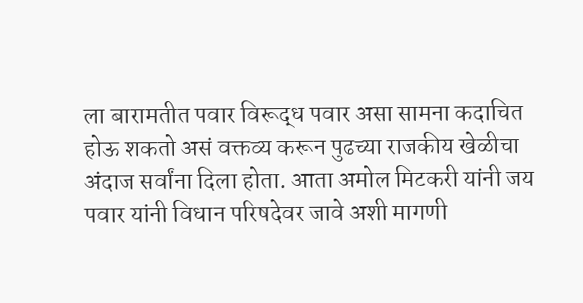ला बारामतीत पवार विरूद्ध पवार असा सामना कदाचित होऊ शकतो असं वक्तव्य करून पुढच्या राजकीय खेळीचा अंदाज सर्वांना दिला होता. आता अमोल मिटकरी यांनी जय पवार यांनी विधान परिषदेवर जावे अशी मागणी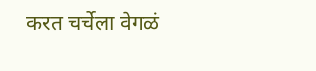करत चर्चेला वेगळं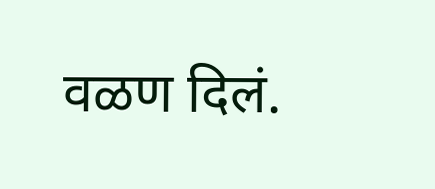वळण दिलं.